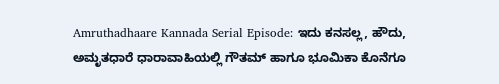Amruthadhaare Kannada Serial Episode: ಇದು ಕನಸಲ್ಲ, ಹೌದು, ಅಮೃತಧಾರೆ ಧಾರಾವಾಹಿಯಲ್ಲಿ ಗೌತಮ್‌ ಹಾಗೂ ಭೂಮಿಕಾ ಕೊನೆಗೂ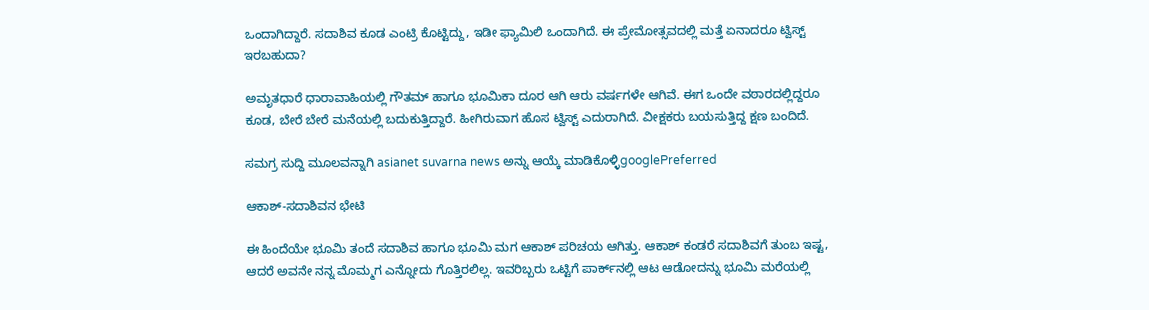ಒಂದಾಗಿದ್ದಾರೆ. ಸದಾಶಿವ ಕೂಡ ಎಂಟ್ರಿ ಕೊಟ್ಟಿದ್ದು, ಇಡೀ ಫ್ಯಾಮಿಲಿ ಒಂದಾಗಿದೆ. ಈ ಪ್ರೇಮೋತ್ಸವದಲ್ಲಿ ಮತ್ತೆ ಏನಾದರೂ ಟ್ವಿಸ್ಟ್‌ ಇರಬಹುದಾ?

ಅಮೃತಧಾರೆ ಧಾರಾವಾಹಿಯಲ್ಲಿ ಗೌತಮ್‌ ಹಾಗೂ ಭೂಮಿಕಾ ದೂರ ಆಗಿ ಆರು ವರ್ಷಗಳೇ ಆಗಿವೆ. ಈಗ ಒಂದೇ ವಠಾರದಲ್ಲಿದ್ದರೂ ಕೂಡ, ಬೇರೆ ಬೇರೆ ಮನೆಯಲ್ಲಿ ಬದುಕುತ್ತಿದ್ದಾರೆ. ಹೀಗಿರುವಾಗ ಹೊಸ ಟ್ವಿಸ್ಟ್‌ ಎದುರಾಗಿದೆ. ವೀಕ್ಷಕರು ಬಯಸುತ್ತಿದ್ದ ಕ್ಷಣ ಬಂದಿದೆ.

ಸಮಗ್ರ ಸುದ್ದಿ ಮೂಲವನ್ನಾಗಿ asianet suvarna news ಅನ್ನು ಆಯ್ಕೆ ಮಾಡಿಕೊಳ್ಳಿgooglePreferred

ಆಕಾಶ್-ಸದಾಶಿವನ ಭೇಟಿ

ಈ ಹಿಂದೆಯೇ ಭೂಮಿ ತಂದೆ ಸದಾಶಿವ ಹಾಗೂ ಭೂಮಿ ಮಗ ಆಕಾಶ್‌ ಪರಿಚಯ ಆಗಿತ್ತು. ಆಕಾಶ್‌ ಕಂಡರೆ ಸದಾಶಿವಗೆ ತುಂಬ ಇಷ್ಟ, ಆದರೆ ಅವನೇ ನನ್ನ ಮೊಮ್ಮಗ ಎನ್ನೋದು ಗೊತ್ತಿರಲಿಲ್ಲ. ಇವರಿಬ್ಬರು ಒಟ್ಟಿಗೆ ಪಾರ್ಕ್‌ನಲ್ಲಿ ಆಟ ಆಡೋದನ್ನು ಭೂಮಿ ಮರೆಯಲ್ಲಿ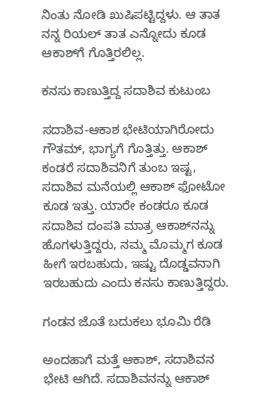ನಿಂತು ನೋಡಿ ಖುಷಿಪಟ್ಟಿದ್ದಳು. ಆ ತಾತ ನನ್ನ ರಿಯಲ್ ತಾತ ಎನ್ನೋದು ಕೂಡ‌ ಆಕಾಶ್‌ಗೆ ಗೊತ್ತಿರಲಿಲ್ಲ.

ಕನಸು ಕಾಣುತ್ತಿದ್ದ ಸದಾಶಿವ ಕುಟುಂಬ

ಸದಾಶಿವ-ಆಕಾಶ ಭೇಟಿಯಾಗಿರೋದು ಗೌತಮ್‌, ಭಾಗ್ಯಗೆ ಗೊತ್ತಿತ್ತು. ಆಕಾಶ್‌ ಕಂಡರೆ ಸದಾಶಿವನಿಗೆ ತುಂಬ ಇಷ್ಟ, ಸದಾಶಿವ ಮನೆಯಲ್ಲಿ ಆಕಾಶ್‌ ಫೋಟೋ ಕೂಡ ಇತ್ತು. ಯಾರೇ ಕಂಡರೂ ಕೂಡ ಸದಾಶಿವ ದಂಪತಿ ಮಾತ್ರ ಆಕಾಶ್‌ನನ್ನು ಹೊಗಳುತ್ತಿದ್ದರು, ನಮ್ಮ ಮೊಮ್ಮಗ ಕೂಡ ಹೀಗೆ ಇರಬಹುದು, ಇಷ್ಟು ದೊಡ್ಡವನಾಗಿ ಇರಬಹುದು ಎಂದು ಕನಸು ಕಾಣುತ್ತಿದ್ದರು.

ಗಂಡನ ಜೊತೆ ಬದುಕಲು ಭೂಮಿ ರೆಡಿ

ಅಂದಹಾಗೆ ಮತ್ತೆ ಆಕಾಶ್‌, ಸದಾಶಿವನ ಭೇಟಿ ಆಗಿದೆ. ಸದಾಶಿವನನ್ನು ಆಕಾಶ್‌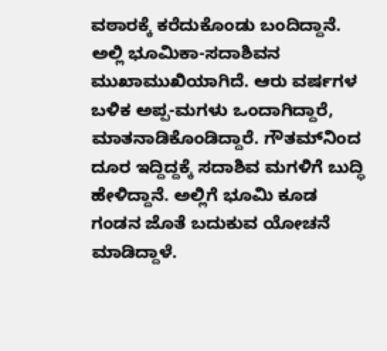ವಠಾರಕ್ಕೆ ಕರೆದುಕೊಂಡು ಬಂದಿದ್ದಾನೆ. ಅಲ್ಲಿ ಭೂಮಿಕಾ-ಸದಾಶಿವನ ಮುಖಾಮುಖಿಯಾಗಿದೆ. ಆರು ವರ್ಷಗಳ ಬಳಿಕ ಅಪ್ಪ-ಮಗಳು ಒಂದಾಗಿದ್ದಾರೆ, ಮಾತನಾಡಿಕೊಂಡಿದ್ದಾರೆ. ಗೌತಮ್‌ನಿಂದ ದೂರ ಇದ್ದಿದ್ದಕ್ಕೆ ಸದಾಶಿವ ಮಗಳಿಗೆ ಬುದ್ಧಿ ಹೇಳಿದ್ದಾನೆ. ಅಲ್ಲಿಗೆ ಭೂಮಿ ಕೂಡ ಗಂಡನ ಜೊತೆ ಬದುಕುವ ಯೋಚನೆ ಮಾಡಿದ್ದಾಳೆ.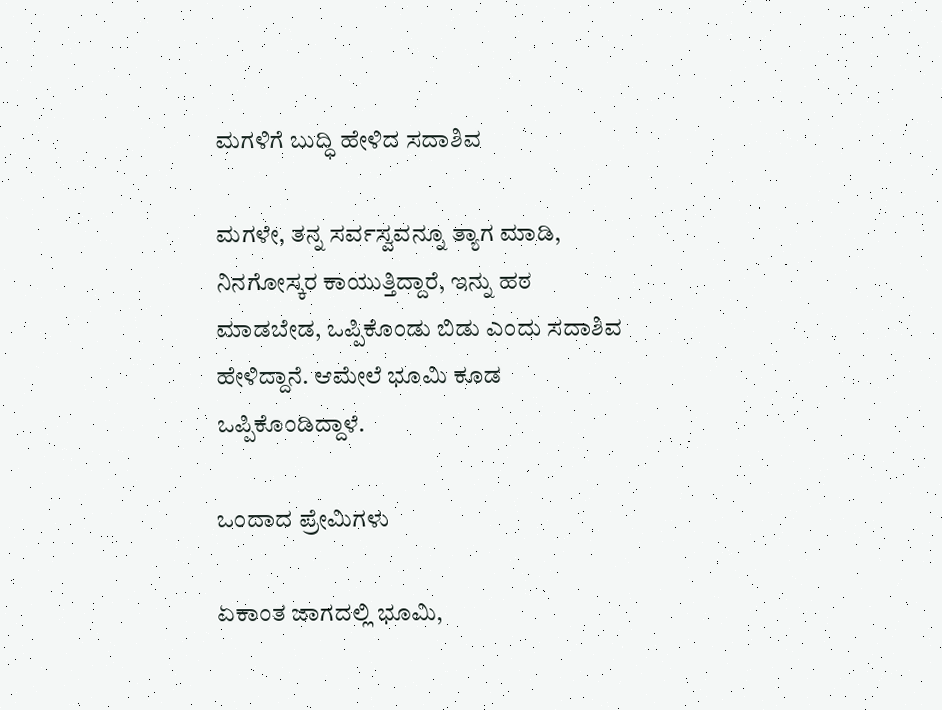ಮಗಳಿಗೆ ಬುದ್ಧಿ ಹೇಳಿದ ಸದಾಶಿವ

ಮಗಳೇ, ತನ್ನ ಸರ್ವಸ್ವವನ್ನೂ ತ್ಯಾಗ ಮಾಡಿ, ನಿನಗೋಸ್ಕರ ಕಾಯುತ್ತಿದ್ದಾರೆ, ಇನ್ನು ಹಠ ಮಾಡಬೇಡ, ಒಪ್ಪಿಕೊಂಡು ಬಿಡು ಎಂದು ಸದಾಶಿವ ಹೇಳಿದ್ದಾನೆ. ಆಮೇಲೆ ಭೂಮಿ ಕೂಡ ಒಪ್ಪಿಕೊಂಡಿದ್ದಾಳೆ.

ಒಂದಾದ ಪ್ರೇಮಿಗಳು

ಏಕಾಂತ ಜಾಗದಲ್ಲಿ ಭೂಮಿ,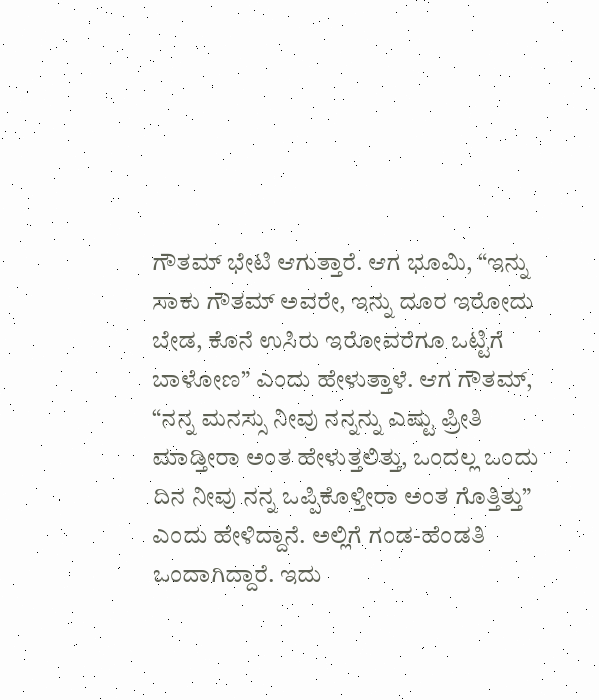ಗೌತಮ್‌ ಭೇಟಿ ಆಗುತ್ತಾರೆ. ಆಗ ಭೂಮಿ, “ಇನ್ನು ಸಾಕು ಗೌತಮ್‌ ಅವರೇ, ಇನ್ನು ದೂರ ಇರೋದು ಬೇಡ, ಕೊನೆ ಉಸಿರು ಇರೋವರೆಗೂ ಒಟ್ಟಿಗೆ ಬಾಳೋಣ” ಎಂದು ಹೇಳುತ್ತಾಳೆ. ಆಗ ಗೌತಮ್‌, “ನನ್ನ ಮನಸ್ಸು ನೀವು ನನ್ನನ್ನು ಎಷ್ಟು ಪ್ರೀತಿ ಮಾಡ್ತೀರಾ ಅಂತ ಹೇಳುತ್ತಲಿತ್ತು, ಒಂದಲ್ಲ ಒಂದು ದಿನ ನೀವು ನನ್ನ ಒಪ್ಪಿಕೊಳ್ತೀರಾ ಅಂತ ಗೊತ್ತಿತ್ತು” ಎಂದು ಹೇಳಿದ್ದಾನೆ. ಅಲ್ಲಿಗೆ ಗಂಡ-ಹೆಂಡತಿ ಒಂದಾಗಿದ್ದಾರೆ. ಇದು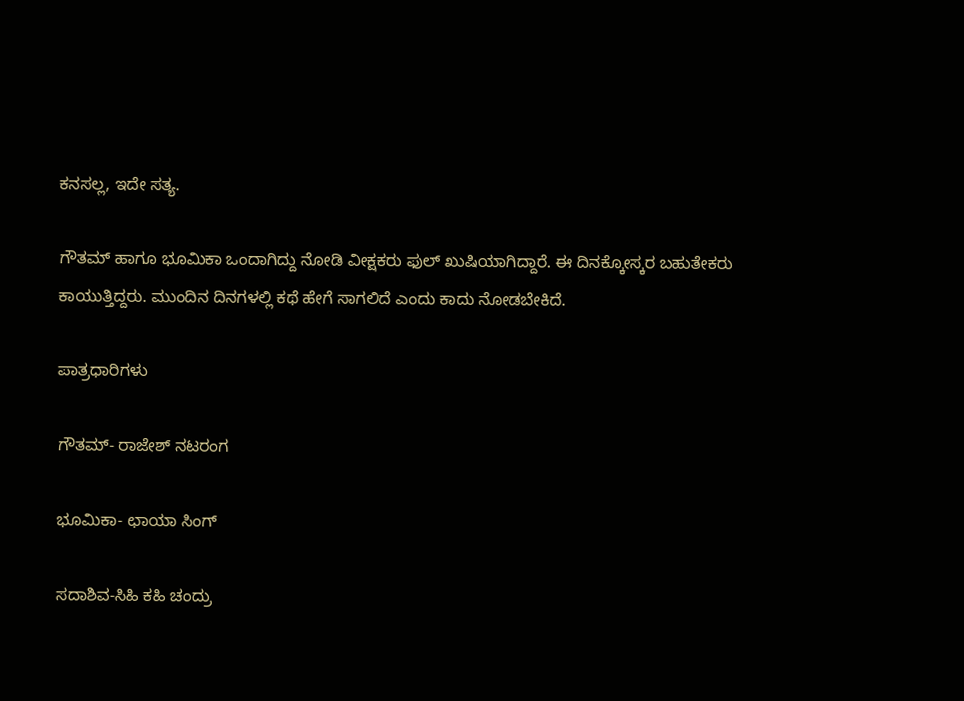ಕನಸಲ್ಲ, ಇದೇ ಸತ್ಯ.

ಗೌತಮ್‌ ಹಾಗೂ ಭೂಮಿಕಾ ಒಂದಾಗಿದ್ದು ನೋಡಿ ವೀಕ್ಷಕರು ಫುಲ್‌ ಖುಷಿಯಾಗಿದ್ದಾರೆ. ಈ ದಿನಕ್ಕೋಸ್ಕರ ಬಹುತೇಕರು ಕಾಯುತ್ತಿದ್ದರು. ಮುಂದಿನ ದಿನಗಳಲ್ಲಿ ಕಥೆ ಹೇಗೆ ಸಾಗಲಿದೆ ಎಂದು ಕಾದು ನೋಡಬೇಕಿದೆ.

ಪಾತ್ರಧಾರಿಗಳು

ಗೌತಮ್- ರಾಜೇಶ್‌ ನಟರಂಗ

ಭೂಮಿಕಾ- ಛಾಯಾ ಸಿಂಗ್‌

ಸದಾಶಿವ-ಸಿಹಿ ಕಹಿ ಚಂದ್ರು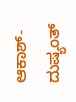ಆಕಾಶ್-ದುಷ್ಯಂತ್‌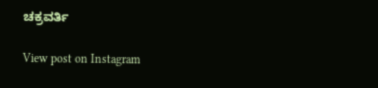ಚಕ್ರವರ್ತಿ

View post on Instagram